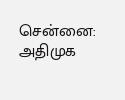சென்னை: அதிமுக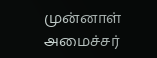முன்னாள் அமைச்சர்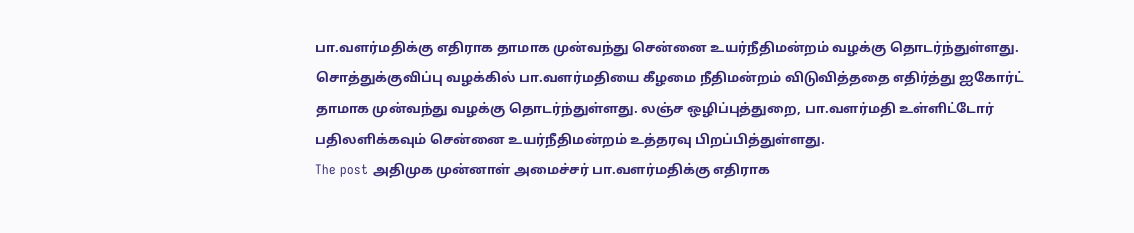பா.வளர்மதிக்கு எதிராக தாமாக முன்வந்து சென்னை உயர்நீதிமன்றம் வழக்கு தொடர்ந்துள்ளது. சொத்துக்குவிப்பு வழக்கில் பா.வளர்மதியை கீழமை நீதிமன்றம் விடுவித்ததை எதிர்த்து ஐகோர்ட் தாமாக முன்வந்து வழக்கு தொடர்ந்துள்ளது. லஞ்ச ஒழிப்புத்துறை, பா.வளர்மதி உள்ளிட்டோர் பதிலளிக்கவும் சென்னை உயர்நீதிமன்றம் உத்தரவு பிறப்பித்துள்ளது.
The post அதிமுக முன்னாள் அமைச்சர் பா.வளர்மதிக்கு எதிராக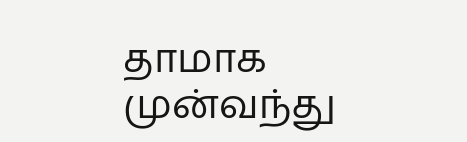தாமாக முன்வந்து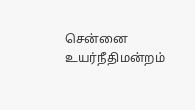சென்னை உயர்நீதிமன்றம்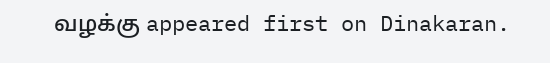வழக்கு appeared first on Dinakaran.